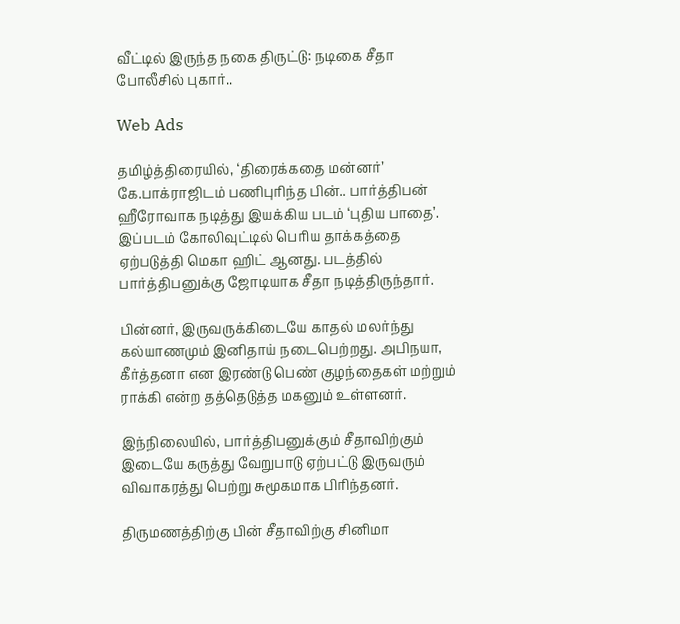வீட்டில் இருந்த நகை திருட்டு: நடிகை சீதா போலீசில் புகார்..

Web Ads

தமிழ்த்திரையில், ‘திரைக்கதை மன்னர்’ கே.பாக்ராஜிடம் பணிபுரிந்த பின்.. பார்த்திபன் ஹீரோவாக நடித்து இயக்கிய படம் ‘புதிய பாதை’. இப்படம் கோலிவுட்டில் பெரிய தாக்கத்தை ஏற்படுத்தி மெகா ஹிட் ஆனது. படத்தில் பார்த்திபனுக்கு ஜோடியாக சீதா நடித்திருந்தார்.

பின்னர், இருவருக்கிடையே காதல் மலர்ந்து கல்யாணமும் இனிதாய் நடைபெற்றது. அபிநயா, கீர்த்தனா என இரண்டு பெண் குழந்தைகள் மற்றும் ராக்கி என்ற தத்தெடுத்த மகனும் உள்ளனர்.

இந்நிலையில், பார்த்திபனுக்கும் சீதாவிற்கும் இடையே கருத்து வேறுபாடு ஏற்பட்டு இருவரும் விவாகரத்து பெற்று சுமூகமாக பிரிந்தனர்.

திருமணத்திற்கு பின் சீதாவிற்கு சினிமா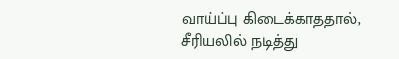வாய்ப்பு கிடைக்காததால், சீரியலில் நடித்து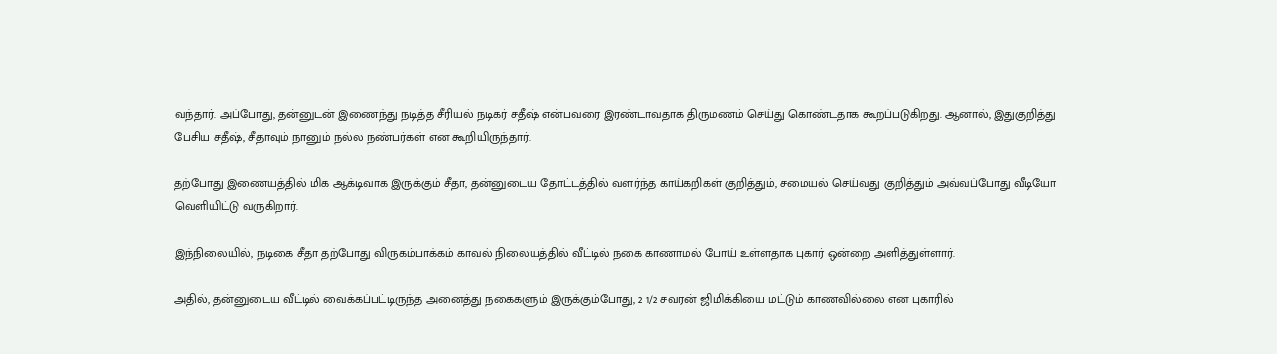வந்தார். அப்போது, தன்னுடன் இணைந்து நடித்த சீரியல் நடிகர் சதீஷ் என்பவரை இரண்டாவதாக திருமணம் செய்து கொண்டதாக கூறப்படுகிறது. ஆனால், இதுகுறித்து பேசிய சதீஷ், சீதாவும் நானும் நல்ல நண்பர்கள் என கூறியிருந்தார்.

தற்போது இணையத்தில் மிக ஆக்டிவாக இருக்கும் சீதா, தன்னுடைய தோட்டத்தில் வளர்ந்த காய்கறிகள் குறித்தும், சமையல் செய்வது குறித்தும் அவ்வப்போது வீடியோ வெளியிட்டு வருகிறார்.

இந்நிலையில், நடிகை சீதா தற்போது விருகம்பாக்கம் காவல் நிலையத்தில் வீட்டில் நகை காணாமல் போய் உள்ளதாக புகார் ஒன்றை அளித்துள்ளார்.

அதில், தன்னுடைய வீட்டில் வைக்கப்பட்டிருந்த அனைத்து நகைகளும் இருக்கும்போது, 2 1/2 சவரன் ஜிமிக்கியை மட்டும் காணவில்லை என புகாரில்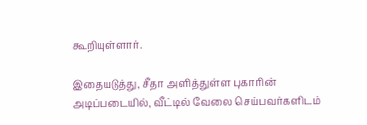கூறியுள்ளார்.

இதையடுத்து, சீதா அளித்துள்ள புகாரின் அடிப்படையில், வீட்டில் வேலை செய்பவர்களிடம்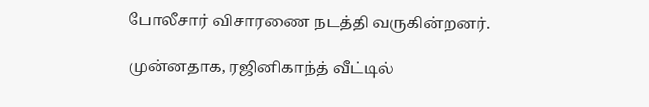போலீசார் விசாரணை நடத்தி வருகின்றனர்.

முன்னதாக, ரஜினிகாந்த் வீட்டில்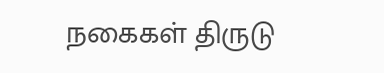நகைகள் திருடு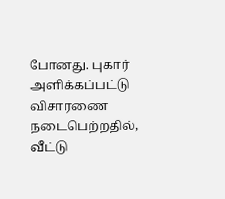போனது. புகார் அளிக்கப்பட்டு விசாரணை நடைபெற்றதில், வீட்டு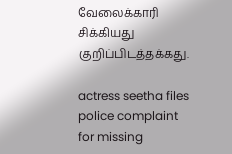வேலைக்காரி சிக்கியது குறிப்பிடத்தக்கது.

actress seetha files police complaint for missing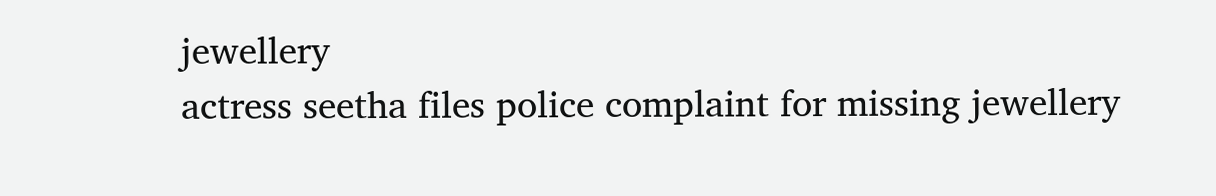jewellery
actress seetha files police complaint for missing jewellery